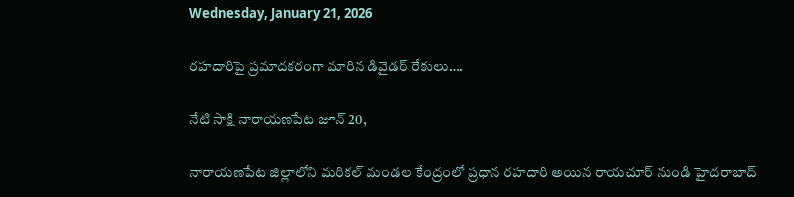Wednesday, January 21, 2026

రహదారిపై ప్రమాదకరంగా మారిన డివైడర్ రేకులు….

నేటి సాక్షి నారాయణపేట జూన్ 20,

నారాయణపేట జిల్లాలోని మరికల్ మండల కేంద్రంలో ప్రధాన రహదారి అయిన రాయచూర్ నుండి హైదరాబాద్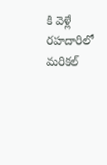కి వెళ్లే రహదారిలో మరికల్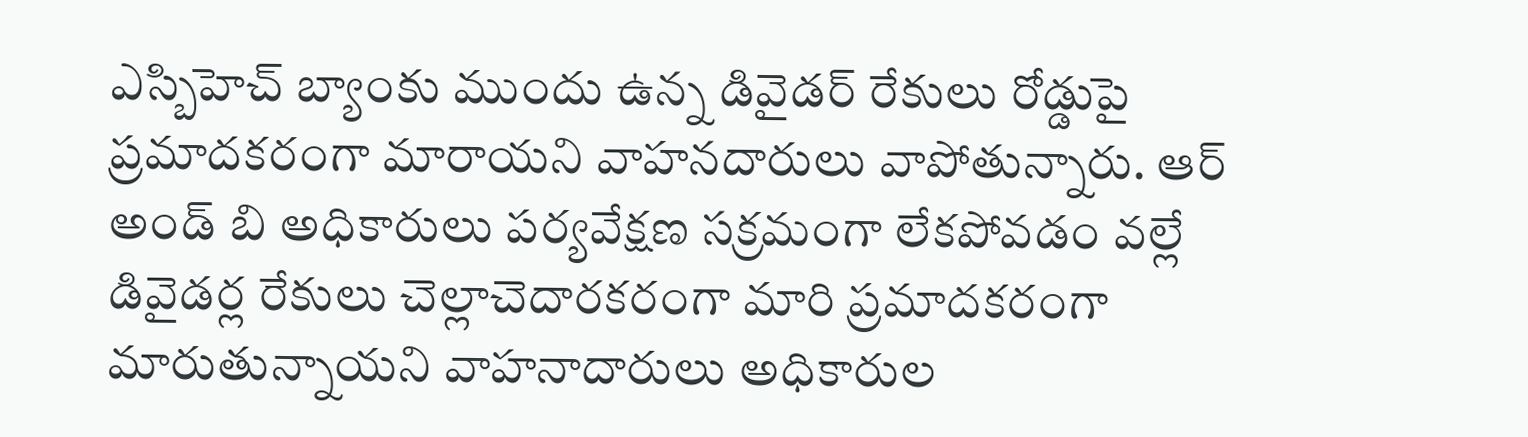ఎస్బిహెచ్ బ్యాంకు ముందు ఉన్న డివైడర్ రేకులు రోడ్డుపై ప్రమాదకరంగా మారాయని వాహనదారులు వాపోతున్నారు. ఆర్ అండ్ బి అధికారులు పర్యవేక్షణ సక్రమంగా లేకపోవడం వల్లే డివైడర్ల రేకులు చెల్లాచెదారకరంగా మారి ప్రమాదకరంగా మారుతున్నాయని వాహనాదారులు అధికారుల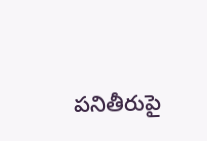పనితీరుపై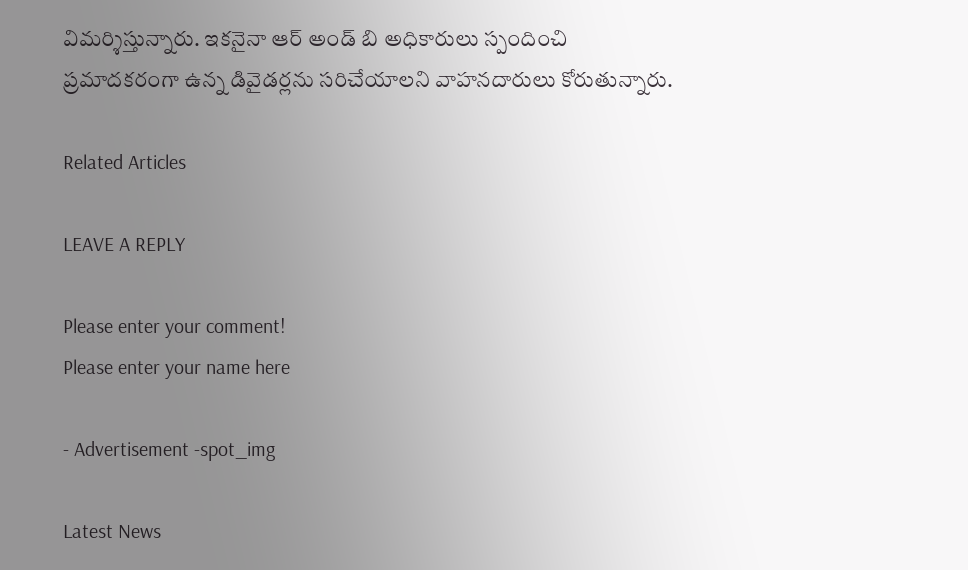విమర్శిస్తున్నారు. ఇకనైనా ఆర్ అండ్ బి అధికారులు స్పందించి ప్రమాదకరంగా ఉన్న డివైడర్లను సరిచేయాలని వాహనదారులు కోరుతున్నారు.

Related Articles

LEAVE A REPLY

Please enter your comment!
Please enter your name here

- Advertisement -spot_img

Latest News